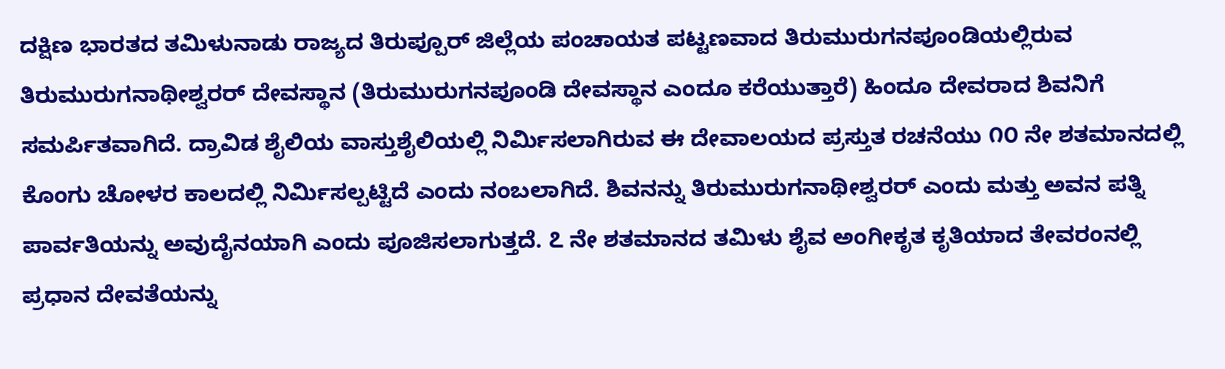ದಕ್ಷಿಣ ಭಾರತದ ತಮಿಳುನಾಡು ರಾಜ್ಯದ ತಿರುಪ್ಪೂರ್ ಜಿಲ್ಲೆಯ ಪಂಚಾಯತ ಪಟ್ಟಣವಾದ ತಿರುಮುರುಗನಪೂಂಡಿಯಲ್ಲಿರುವ ತಿರುಮುರುಗನಾಥೀಶ್ವರರ್ ದೇವಸ್ಥಾನ (ತಿರುಮುರುಗನಪೂಂಡಿ ದೇವಸ್ಥಾನ ಎಂದೂ ಕರೆಯುತ್ತಾರೆ) ಹಿಂದೂ ದೇವರಾದ ಶಿವನಿಗೆ ಸಮರ್ಪಿತವಾಗಿದೆ. ದ್ರಾವಿಡ ಶೈಲಿಯ ವಾಸ್ತುಶೈಲಿಯಲ್ಲಿ ನಿರ್ಮಿಸಲಾಗಿರುವ ಈ ದೇವಾಲಯದ ಪ್ರಸ್ತುತ ರಚನೆಯು ೧೦ ನೇ ಶತಮಾನದಲ್ಲಿ ಕೊಂಗು ಚೋಳರ ಕಾಲದಲ್ಲಿ ನಿರ್ಮಿಸಲ್ಪಟ್ಟಿದೆ ಎಂದು ನಂಬಲಾಗಿದೆ. ಶಿವನನ್ನು ತಿರುಮುರುಗನಾಥೀಶ್ವರರ್ ಎಂದು ಮತ್ತು ಅವನ ಪತ್ನಿ ಪಾರ್ವತಿಯನ್ನು ಅವುದೈನಯಾಗಿ ಎಂದು ಪೂಜಿಸಲಾಗುತ್ತದೆ. ೭ ನೇ ಶತಮಾನದ ತಮಿಳು ಶೈವ ಅಂಗೀಕೃತ ಕೃತಿಯಾದ ತೇವರಂನಲ್ಲಿ ಪ್ರಧಾನ ದೇವತೆಯನ್ನು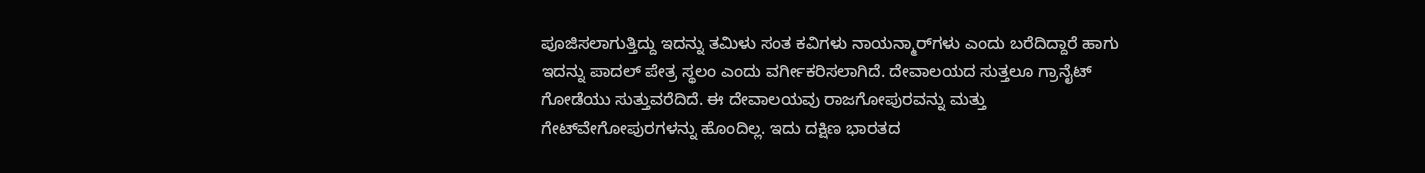ಪೂಜಿಸಲಾಗುತ್ತಿದ್ದು ಇದನ್ನು ತಮಿಳು ಸಂತ ಕವಿಗಳು ನಾಯನ್ಮಾರ್‌ಗಳು ಎಂದು ಬರೆದಿದ್ದಾರೆ ಹಾಗು ಇದನ್ನು ಪಾದಲ್ ಪೇತ್ರ ಸ್ಥಲಂ ಎಂದು ವರ್ಗೀಕರಿಸಲಾಗಿದೆ. ದೇವಾಲಯದ ಸುತ್ತಲೂ ಗ್ರಾನೈಟ್ ಗೋಡೆಯು ಸುತ್ತುವರೆದಿದೆ. ಈ ದೇವಾಲಯವು ರಾಜಗೋಪುರವನ್ನು ಮತ್ತು ಗೇಟ್‌ವೇಗೋಪುರಗಳನ್ನು ಹೊಂದಿಲ್ಲ. ಇದು ದಕ್ಷಿಣ ಭಾರತದ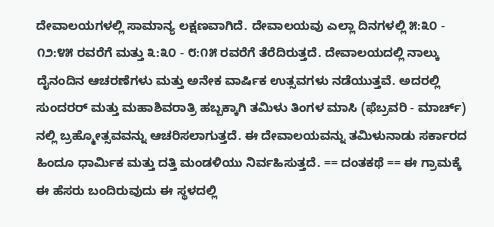ದೇವಾಲಯಗಳಲ್ಲಿ ಸಾಮಾನ್ಯ ಲಕ್ಷಣವಾಗಿದೆ. ದೇವಾಲಯವು ಎಲ್ಲಾ ದಿನಗಳಲ್ಲಿ ೫:೩೦ - ೧೨:೪೫ ರವರೆಗೆ ಮತ್ತು ೩:೩೦ - ೮:೧೫ ರವರೆಗೆ ತೆರೆದಿರುತ್ತದೆ. ದೇವಾಲಯದಲ್ಲಿ ನಾಲ್ಕು ದೈನಂದಿನ ಆಚರಣೆಗಳು ಮತ್ತು ಅನೇಕ ವಾರ್ಷಿಕ ಉತ್ಸವಗಳು ನಡೆಯುತ್ತವೆ. ಅದರಲ್ಲಿ ಸುಂದರರ್ ಮತ್ತು ಮಹಾಶಿವರಾತ್ರಿ ಹಬ್ಬಕ್ಕಾಗಿ ತಮಿಳು ತಿಂಗಳ ಮಾಸಿ (ಫೆಬ್ರವರಿ - ಮಾರ್ಚ್) ನಲ್ಲಿ ಬ್ರಹ್ಮೋತ್ಸವವನ್ನು ಆಚರಿಸಲಾಗುತ್ತದೆ. ಈ ದೇವಾಲಯವನ್ನು ತಮಿಳುನಾಡು ಸರ್ಕಾರದ ಹಿಂದೂ ಧಾರ್ಮಿಕ ಮತ್ತು ದತ್ತಿ ಮಂಡಳಿಯು ನಿರ್ವಹಿಸುತ್ತದೆ. == ದಂತಕಥೆ == ಈ ಗ್ರಾಮಕ್ಕೆ ಈ ಹೆಸರು ಬಂದಿರುವುದು ಈ ಸ್ಥಳದಲ್ಲಿ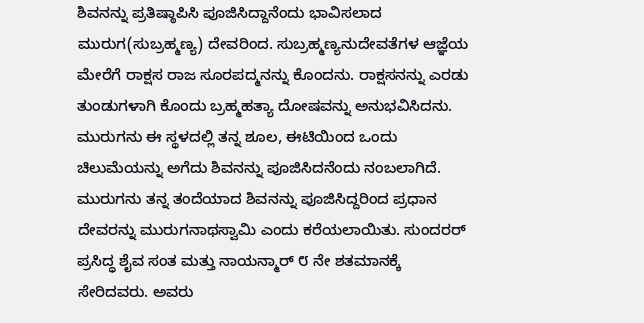ಶಿವನನ್ನು ಪ್ರತಿಷ್ಠಾಪಿಸಿ ಪೂಜಿಸಿದ್ದಾನೆಂದು ಭಾವಿಸಲಾದ ಮುರುಗ(ಸುಬ್ರಹ್ಮಣ್ಯ) ದೇವರಿಂದ. ಸುಬ್ರಹ್ಮಣ್ಯನುದೇವತೆಗಳ ಆಜ್ಞೆಯ ಮೇರೆಗೆ ರಾಕ್ಷಸ ರಾಜ ಸೂರಪದ್ಮನನ್ನು ಕೊಂದನು. ರಾಕ್ಷಸನನ್ನು ಎರಡು ತುಂಡುಗಳಾಗಿ ಕೊಂದು ಬ್ರಹ್ಮಹತ್ಯಾ ದೋಷವನ್ನು ಅನುಭವಿಸಿದನು. ಮುರುಗನು ಈ ಸ್ಥಳದಲ್ಲಿ ತನ್ನ ಶೂಲ, ಈಟಿಯಿಂದ ಒಂದು ಚಿಲುಮೆಯನ್ನು ಅಗೆದು ಶಿವನನ್ನು ಪೂಜಿಸಿದನೆಂದು ನಂಬಲಾಗಿದೆ. ಮುರುಗನು ತನ್ನ ತಂದೆಯಾದ ಶಿವನನ್ನು ಪೂಜಿಸಿದ್ದರಿಂದ ಪ್ರಧಾನ ದೇವರನ್ನು ಮುರುಗನಾಥಸ್ವಾಮಿ ಎಂದು ಕರೆಯಲಾಯಿತು. ಸುಂದರರ್ ಪ್ರಸಿದ್ಧ ಶೈವ ಸಂತ ಮತ್ತು ನಾಯನ್ಮಾರ್ ೮ ನೇ ಶತಮಾನಕ್ಕೆ ಸೇರಿದವರು. ಅವರು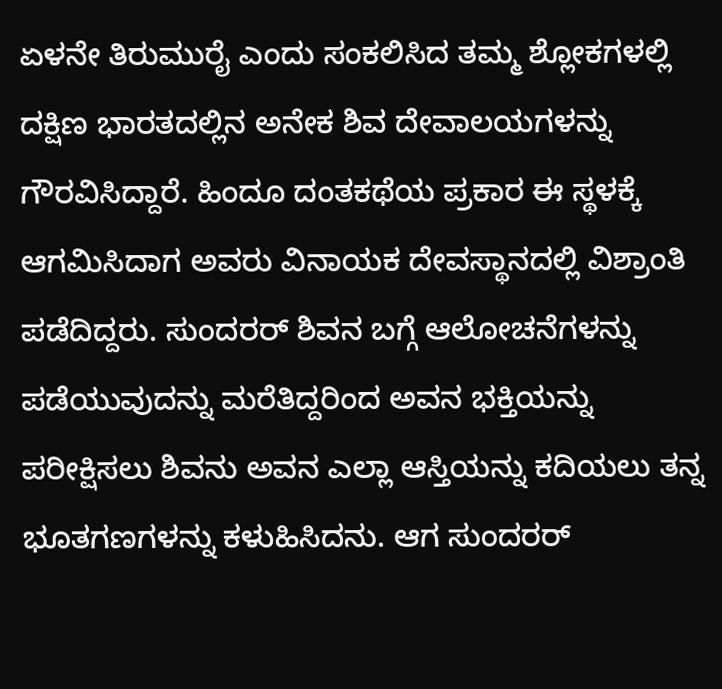ಏಳನೇ ತಿರುಮುರೈ ಎಂದು ಸಂಕಲಿಸಿದ ತಮ್ಮ ಶ್ಲೋಕಗಳಲ್ಲಿ ದಕ್ಷಿಣ ಭಾರತದಲ್ಲಿನ ಅನೇಕ ಶಿವ ದೇವಾಲಯಗಳನ್ನು ಗೌರವಿಸಿದ್ದಾರೆ. ಹಿಂದೂ ದಂತಕಥೆಯ ಪ್ರಕಾರ ಈ ಸ್ಥಳಕ್ಕೆ ಆಗಮಿಸಿದಾಗ ಅವರು ವಿನಾಯಕ ದೇವಸ್ಥಾನದಲ್ಲಿ ವಿಶ್ರಾಂತಿ ಪಡೆದಿದ್ದರು. ಸುಂದರರ್ ಶಿವನ ಬಗ್ಗೆ ಆಲೋಚನೆಗಳನ್ನು ಪಡೆಯುವುದನ್ನು ಮರೆತಿದ್ದರಿಂದ ಅವನ ಭಕ್ತಿಯನ್ನು ಪರೀಕ್ಷಿಸಲು ಶಿವನು ಅವನ ಎಲ್ಲಾ ಆಸ್ತಿಯನ್ನು ಕದಿಯಲು ತನ್ನ ಭೂತಗಣಗಳನ್ನು ಕಳುಹಿಸಿದನು. ಆಗ ಸುಂದರರ್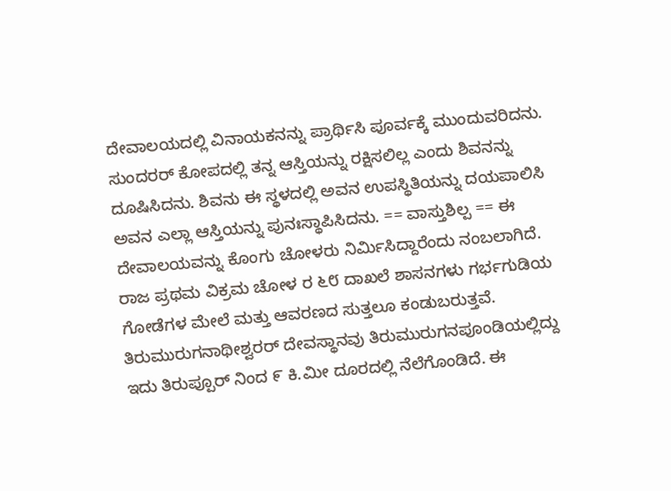ದೇವಾಲಯದಲ್ಲಿ ವಿನಾಯಕನನ್ನು ಪ್ರಾರ್ಥಿಸಿ ಪೂರ್ವಕ್ಕೆ ಮುಂದುವರಿದನು. ಸುಂದರರ್ ಕೋಪದಲ್ಲಿ ತನ್ನ ಆಸ್ತಿಯನ್ನು ರಕ್ಷಿಸಲಿಲ್ಲ ಎಂದು ಶಿವನನ್ನು ದೂಷಿಸಿದನು. ಶಿವನು ಈ ಸ್ಥಳದಲ್ಲಿ ಅವನ ಉಪಸ್ಥಿತಿಯನ್ನು ದಯಪಾಲಿಸಿ ಅವನ ಎಲ್ಲಾ ಆಸ್ತಿಯನ್ನು ಪುನಃಸ್ಥಾಪಿಸಿದನು. == ವಾಸ್ತುಶಿಲ್ಪ == ಈ ದೇವಾಲಯವನ್ನು ಕೊಂಗು ಚೋಳರು ನಿರ್ಮಿಸಿದ್ದಾರೆಂದು ನಂಬಲಾಗಿದೆ. ರಾಜ ಪ್ರಥಮ ವಿಕ್ರಮ ಚೋಳ ರ ೬೮ ದಾಖಲೆ ಶಾಸನಗಳು ಗರ್ಭಗುಡಿಯ ಗೋಡೆಗಳ ಮೇಲೆ ಮತ್ತು ಆವರಣದ ಸುತ್ತಲೂ ಕಂಡುಬರುತ್ತವೆ. ತಿರುಮುರುಗನಾಥೀಶ್ವರರ್ ದೇವಸ್ಥಾನವು ತಿರುಮುರುಗನಪೂಂಡಿಯಲ್ಲಿದ್ದು ಇದು ತಿರುಪ್ಪೂರ್ ನಿಂದ ೯ ಕಿ.ಮೀ ದೂರದಲ್ಲಿ ನೆಲೆಗೊಂಡಿದೆ. ಈ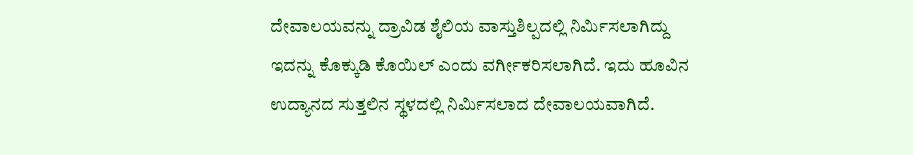ದೇವಾಲಯವನ್ನು ದ್ರಾವಿಡ ಶೈಲಿಯ ವಾಸ್ತುಶಿಲ್ಪದಲ್ಲಿ ನಿರ್ಮಿಸಲಾಗಿದ್ದು ಇದನ್ನು ಕೊಕ್ಕುಡಿ ಕೊಯಿಲ್ ಎಂದು ವರ್ಗೀಕರಿಸಲಾಗಿದೆ. ಇದು ಹೂವಿನ ಉದ್ಯಾನದ ಸುತ್ತಲಿನ ಸ್ಥಳದಲ್ಲಿ ನಿರ್ಮಿಸಲಾದ ದೇವಾಲಯವಾಗಿದೆ.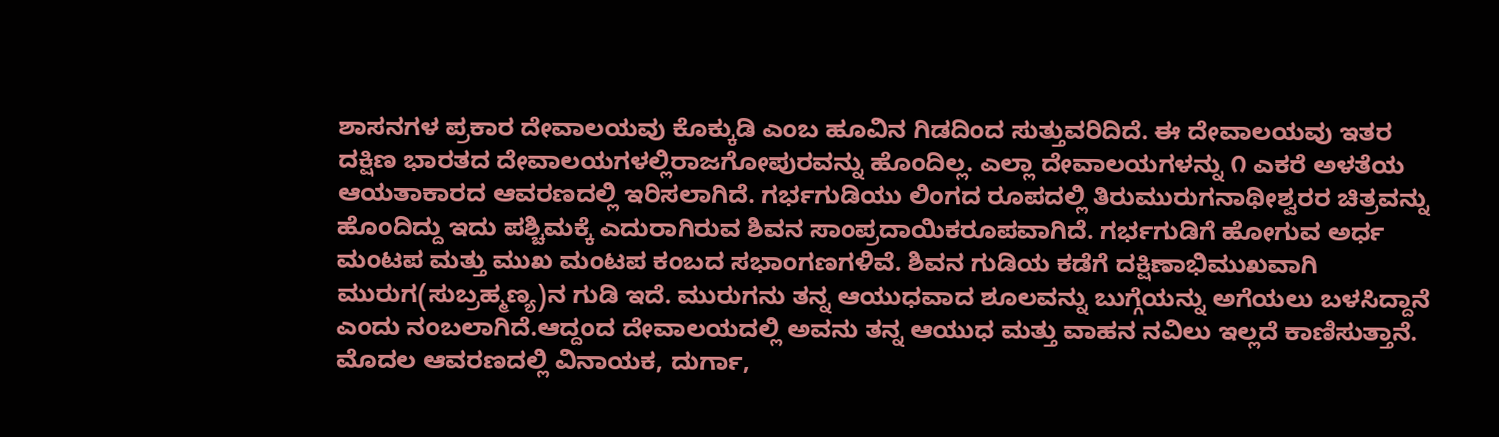ಶಾಸನಗಳ ಪ್ರಕಾರ ದೇವಾಲಯವು ಕೊಕ್ಕುಡಿ ಎಂಬ ಹೂವಿನ ಗಿಡದಿಂದ ಸುತ್ತುವರಿದಿದೆ. ಈ ದೇವಾಲಯವು ಇತರ ದಕ್ಷಿಣ ಭಾರತದ ದೇವಾಲಯಗಳಲ್ಲಿರಾಜಗೋಪುರವನ್ನು ಹೊಂದಿಲ್ಲ. ಎಲ್ಲಾ ದೇವಾಲಯಗಳನ್ನು ೧ ಎಕರೆ ಅಳತೆಯ ಆಯತಾಕಾರದ ಆವರಣದಲ್ಲಿ ಇರಿಸಲಾಗಿದೆ. ಗರ್ಭಗುಡಿಯು ಲಿಂಗದ ರೂಪದಲ್ಲಿ ತಿರುಮುರುಗನಾಥೀಶ್ವರರ ಚಿತ್ರವನ್ನು ಹೊಂದಿದ್ದು ಇದು ಪಶ್ಚಿಮಕ್ಕೆ ಎದುರಾಗಿರುವ ಶಿವನ ಸಾಂಪ್ರದಾಯಿಕರೂಪವಾಗಿದೆ. ಗರ್ಭಗುಡಿಗೆ ಹೋಗುವ ಅರ್ಧ ಮಂಟಪ ಮತ್ತು ಮುಖ ಮಂಟಪ ಕಂಬದ ಸಭಾಂಗಣಗಳಿವೆ. ಶಿವನ ಗುಡಿಯ ಕಡೆಗೆ ದಕ್ಷಿಣಾಭಿಮುಖವಾಗಿ ಮುರುಗ(ಸುಬ್ರಹ್ಮಣ್ಯ)ನ ಗುಡಿ ಇದೆ. ಮುರುಗನು ತನ್ನ ಆಯುಧವಾದ ಶೂಲವನ್ನು ಬುಗ್ಗೆಯನ್ನು ಅಗೆಯಲು ಬಳಸಿದ್ದಾನೆ ಎಂದು ನಂಬಲಾಗಿದೆ.ಆದ್ದಂದ ದೇವಾಲಯದಲ್ಲಿ ಅವನು ತನ್ನ ಆಯುಧ ಮತ್ತು ವಾಹನ ನವಿಲು ಇಲ್ಲದೆ ಕಾಣಿಸುತ್ತಾನೆ. ಮೊದಲ ಆವರಣದಲ್ಲಿ ವಿನಾಯಕ, ದುರ್ಗಾ,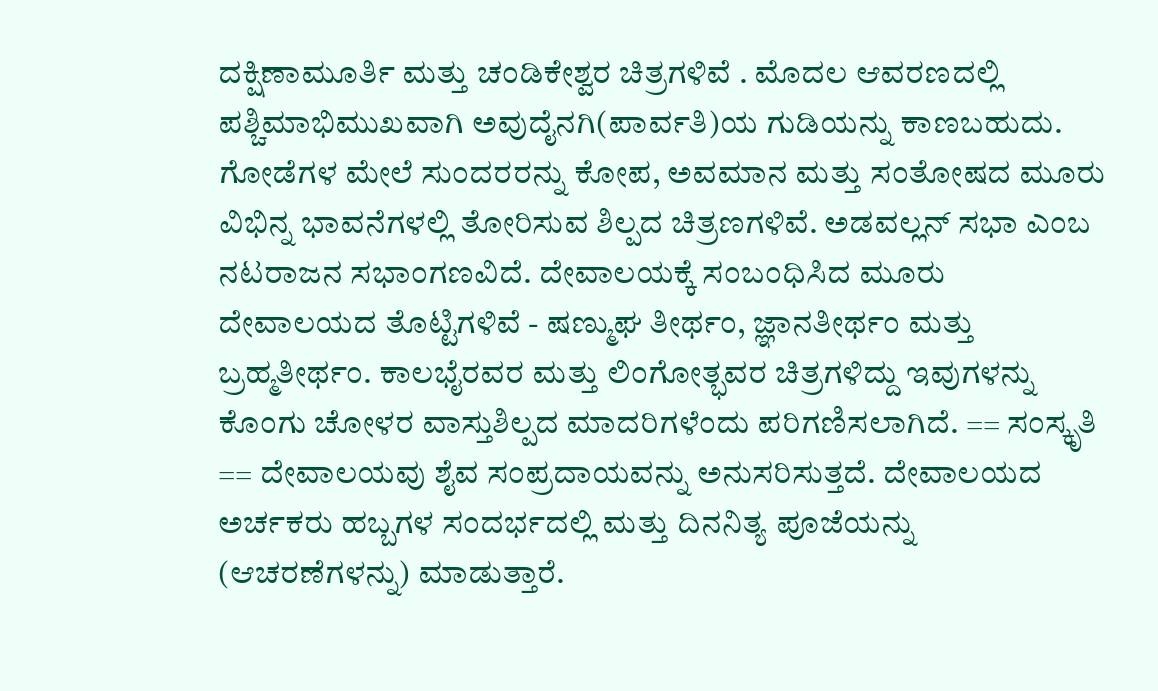ದಕ್ಷಿಣಾಮೂರ್ತಿ ಮತ್ತು ಚಂಡಿಕೇಶ್ವರ ಚಿತ್ರಗಳಿವೆ . ಮೊದಲ ಆವರಣದಲ್ಲಿ ಪಶ್ಚಿಮಾಭಿಮುಖವಾಗಿ ಅವುದೈನಗಿ(ಪಾರ್ವತಿ)ಯ ಗುಡಿಯನ್ನು ಕಾಣಬಹುದು. ಗೋಡೆಗಳ ಮೇಲೆ ಸುಂದರರನ್ನು ಕೋಪ, ಅವಮಾನ ಮತ್ತು ಸಂತೋಷದ ಮೂರು ವಿಭಿನ್ನ ಭಾವನೆಗಳಲ್ಲಿ ತೋರಿಸುವ ಶಿಲ್ಪದ ಚಿತ್ರಣಗಳಿವೆ. ಅಡವಲ್ಲನ್ ಸಭಾ ಎಂಬ ನಟರಾಜನ ಸಭಾಂಗಣವಿದೆ. ದೇವಾಲಯಕ್ಕೆ ಸಂಬಂಧಿಸಿದ ಮೂರು ದೇವಾಲಯದ ತೊಟ್ಟಿಗಳಿವೆ - ಷಣ್ಮುಘ ತೀರ್ಥಂ, ಜ್ಞಾನತೀರ್ಥಂ ಮತ್ತು ಬ್ರಹ್ಮತೀರ್ಥಂ. ಕಾಲಭೈರವರ ಮತ್ತು ಲಿಂಗೋತ್ಭವರ ಚಿತ್ರಗಳಿದ್ದು ಇವುಗಳನ್ನು ಕೊಂಗು ಚೋಳರ ವಾಸ್ತುಶಿಲ್ಪದ ಮಾದರಿಗಳೆಂದು ಪರಿಗಣಿಸಲಾಗಿದೆ. == ಸಂಸ್ಕೃತಿ == ದೇವಾಲಯವು ಶೈವ ಸಂಪ್ರದಾಯವನ್ನು ಅನುಸರಿಸುತ್ತದೆ. ದೇವಾಲಯದ ಅರ್ಚಕರು ಹಬ್ಬಗಳ ಸಂದರ್ಭದಲ್ಲಿ ಮತ್ತು ದಿನನಿತ್ಯ ಪೂಜೆಯನ್ನು (ಆಚರಣೆಗಳನ್ನು) ಮಾಡುತ್ತಾರೆ.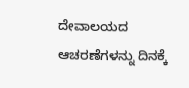ದೇವಾಲಯದ ಆಚರಣೆಗಳನ್ನು ದಿನಕ್ಕೆ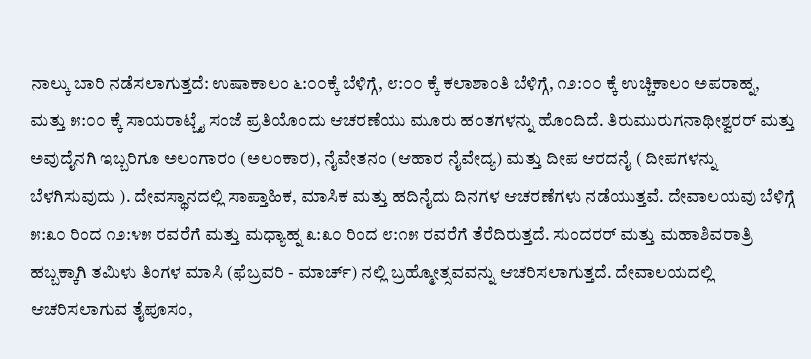ನಾಲ್ಕು ಬಾರಿ ನಡೆಸಲಾಗುತ್ತದೆ: ಉಷಾಕಾಲಂ ೬:೦೦ಕ್ಕೆ ಬೆಳಿಗ್ಗೆ, ೮:೦೦ ಕ್ಕೆ ಕಲಾಶಾಂತಿ ಬೆಳಿಗ್ಗೆ, ೧೨:೦೦ ಕ್ಕೆ ಉಚ್ಚಿಕಾಲಂ ಅಪರಾಹ್ನ, ಮತ್ತು ೫:೦೦ ಕ್ಕೆ ಸಾಯರಾಟ್ಚೈ ಸಂಜೆ ಪ್ರತಿಯೊಂದು ಆಚರಣೆಯು ಮೂರು ಹಂತಗಳನ್ನು ಹೊಂದಿದೆ. ತಿರುಮುರುಗನಾಥೀಶ್ವರರ್ ಮತ್ತು ಅವುದೈನಗಿ ಇಬ್ಬರಿಗೂ ಅಲಂಗಾರಂ (ಅಲಂಕಾರ), ನೈವೇತನಂ (ಆಹಾರ ನೈವೇದ್ಯ) ಮತ್ತು ದೀಪ ಆರದನೈ ( ದೀಪಗಳನ್ನು ಬೆಳಗಿಸುವುದು ). ದೇವಸ್ಥಾನದಲ್ಲಿ ಸಾಪ್ತಾಹಿಕ, ಮಾಸಿಕ ಮತ್ತು ಹದಿನೈದು ದಿನಗಳ ಆಚರಣೆಗಳು ನಡೆಯುತ್ತವೆ. ದೇವಾಲಯವು ಬೆಳಿಗ್ಗೆ ೫:೩೦ ರಿಂದ ೧೨:೪೫ ರವರೆಗೆ ಮತ್ತು ಮಧ್ಯಾಹ್ನ ೩:೩೦ ರಿಂದ ೮:೧೫ ರವರೆಗೆ ತೆರೆದಿರುತ್ತದೆ. ಸುಂದರರ್ ಮತ್ತು ಮಹಾಶಿವರಾತ್ರಿ ಹಬ್ಬಕ್ಕಾಗಿ ತಮಿಳು ತಿಂಗಳ ಮಾಸಿ (ಫೆಬ್ರವರಿ - ಮಾರ್ಚ್) ನಲ್ಲಿ ಬ್ರಹ್ಮೋತ್ಸವವನ್ನು ಆಚರಿಸಲಾಗುತ್ತದೆ. ದೇವಾಲಯದಲ್ಲಿ ಆಚರಿಸಲಾಗುವ ತೈಪೂಸಂ,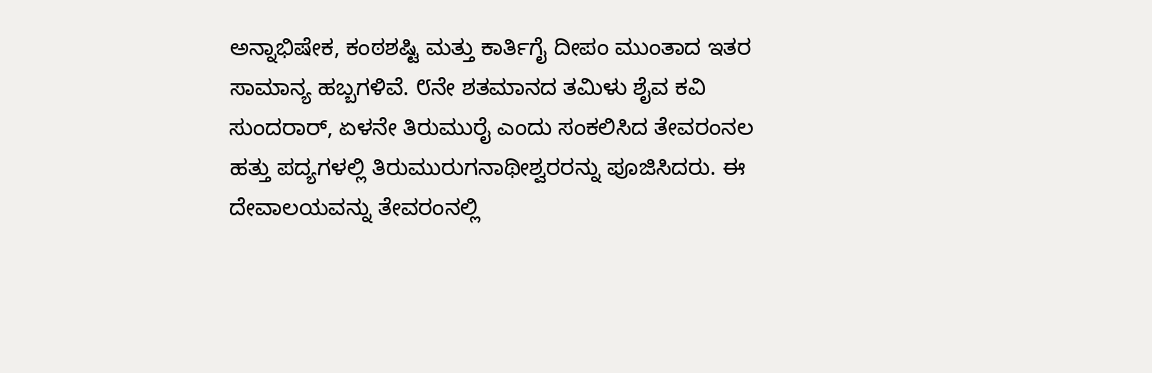ಅನ್ನಾಭಿಷೇಕ, ಕಂಠಶಷ್ಟಿ ಮತ್ತು ಕಾರ್ತಿಗೈ ದೀಪಂ ಮುಂತಾದ ಇತರ ಸಾಮಾನ್ಯ ಹಬ್ಬಗಳಿವೆ. ೮ನೇ ಶತಮಾನದ ತಮಿಳು ಶೈವ ಕವಿ ಸುಂದರಾರ್, ಏಳನೇ ತಿರುಮುರೈ ಎಂದು ಸಂಕಲಿಸಿದ ತೇವರಂನಲ ಹತ್ತು ಪದ್ಯಗಳಲ್ಲಿ ತಿರುಮುರುಗನಾಥೀಶ್ವರರನ್ನು ಪೂಜಿಸಿದರು. ಈ ದೇವಾಲಯವನ್ನು ತೇವರಂನಲ್ಲಿ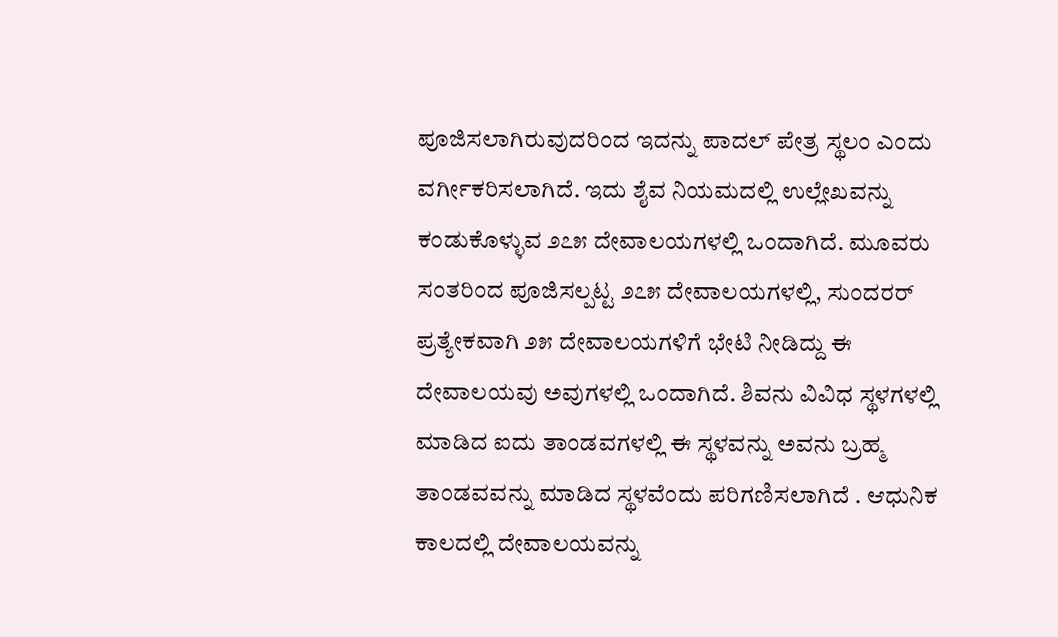ಪೂಜಿಸಲಾಗಿರುವುದರಿಂದ ಇದನ್ನು ಪಾದಲ್ ಪೇತ್ರ ಸ್ಥಲಂ ಎಂದು ವರ್ಗೀಕರಿಸಲಾಗಿದೆ. ಇದು ಶೈವ ನಿಯಮದಲ್ಲಿ ಉಲ್ಲೇಖವನ್ನು ಕಂಡುಕೊಳ್ಳುವ ೨೭೫ ದೇವಾಲಯಗಳಲ್ಲಿ ಒಂದಾಗಿದೆ. ಮೂವರು ಸಂತರಿಂದ ಪೂಜಿಸಲ್ಪಟ್ಟ ೨೭೫ ದೇವಾಲಯಗಳಲ್ಲಿ, ಸುಂದರರ್ ಪ್ರತ್ಯೇಕವಾಗಿ ೨೫ ದೇವಾಲಯಗಳಿಗೆ ಭೇಟಿ ನೀಡಿದ್ದು ಈ ದೇವಾಲಯವು ಅವುಗಳಲ್ಲಿ ಒಂದಾಗಿದೆ. ಶಿವನು ವಿವಿಧ ಸ್ಥಳಗಳಲ್ಲಿ ಮಾಡಿದ ಐದು ತಾಂಡವಗಳಲ್ಲಿ ಈ ಸ್ಥಳವನ್ನು ಅವನು ಬ್ರಹ್ಮ ತಾಂಡವವನ್ನು ಮಾಡಿದ ಸ್ಥಳವೆಂದು ಪರಿಗಣಿಸಲಾಗಿದೆ . ಆಧುನಿಕ ಕಾಲದಲ್ಲಿ ದೇವಾಲಯವನ್ನು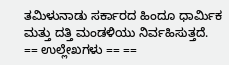ತಮಿಳುನಾಡು ಸರ್ಕಾರದ ಹಿಂದೂ ಧಾರ್ಮಿಕ ಮತ್ತು ದತ್ತಿ ಮಂಡಳಿಯು ನಿರ್ವಹಿಸುತ್ತದೆ. == ಉಲ್ಲೇಖಗಳು == ==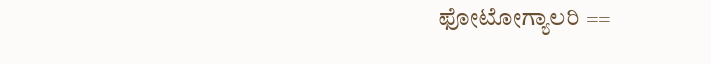ಫೋಟೋಗ್ಯಾಲರಿ ==